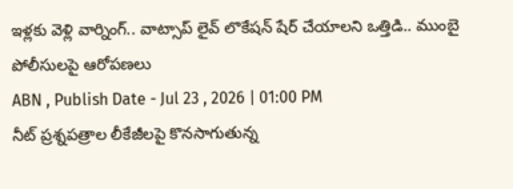ఇళ్లకు వెళ్లి వార్నింగ్.. వాట్సాప్ లైవ్ లొకేషన్ షేర్ చేయాలని ఒత్తిడి.. ముంబై పోలీసులపై ఆరోపణలు
ABN , Publish Date - Jul 23 , 2026 | 01:00 PM
నీట్ ప్రశ్నపత్రాల లీకేజీలపై కొనసాగుతున్న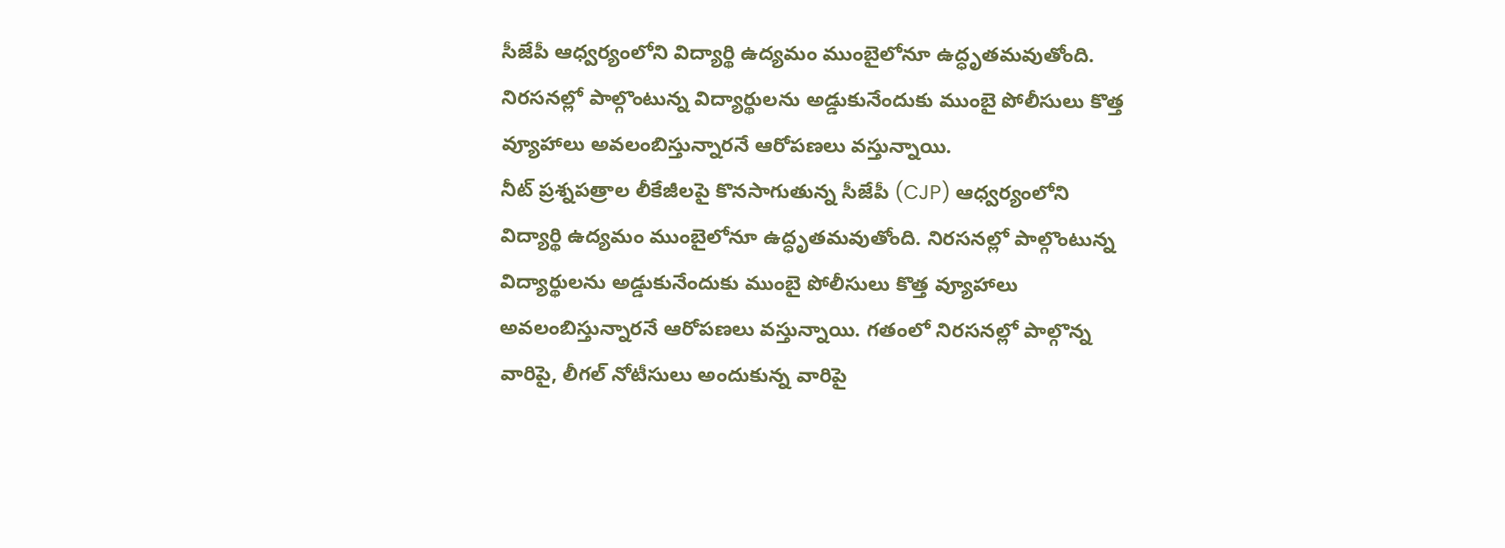సీజేపీ ఆధ్వర్యంలోని విద్యార్థి ఉద్యమం ముంబైలోనూ ఉద్ధృతమవుతోంది. నిరసనల్లో పాల్గొంటున్న విద్యార్థులను అడ్డుకునేందుకు ముంబై పోలీసులు కొత్త వ్యూహాలు అవలంబిస్తున్నారనే ఆరోపణలు వస్తున్నాయి.
నీట్ ప్రశ్నపత్రాల లీకేజీలపై కొనసాగుతున్న సీజేపీ (CJP) ఆధ్వర్యంలోని విద్యార్థి ఉద్యమం ముంబైలోనూ ఉద్ధృతమవుతోంది. నిరసనల్లో పాల్గొంటున్న విద్యార్థులను అడ్డుకునేందుకు ముంబై పోలీసులు కొత్త వ్యూహాలు అవలంబిస్తున్నారనే ఆరోపణలు వస్తున్నాయి. గతంలో నిరసనల్లో పాల్గొన్న వారిపై, లీగల్ నోటీసులు అందుకున్న వారిపై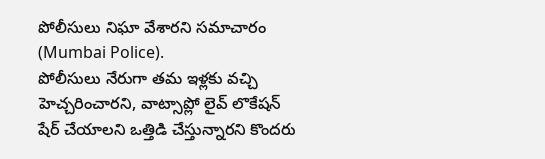పోలీసులు నిఘా వేశారని సమాచారం (Mumbai Police).
పోలీసులు నేరుగా తమ ఇళ్లకు వచ్చి హెచ్చరించారని, వాట్సాప్లో లైవ్ లొకేషన్ షేర్ చేయాలని ఒత్తిడి చేస్తున్నారని కొందరు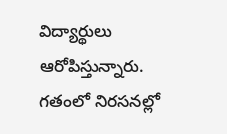విద్యార్థులు ఆరోపిస్తున్నారు. గతంలో నిరసనల్లో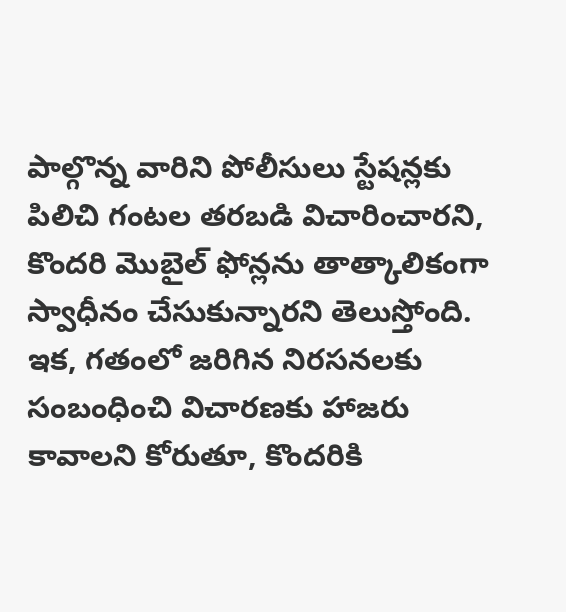పాల్గొన్న వారిని పోలీసులు స్టేషన్లకు పిలిచి గంటల తరబడి విచారించారని, కొందరి మొబైల్ ఫోన్లను తాత్కాలికంగా స్వాధీనం చేసుకున్నారని తెలుస్తోంది. ఇక, గతంలో జరిగిన నిరసనలకు సంబంధించి విచారణకు హాజరు కావాలని కోరుతూ, కొందరికి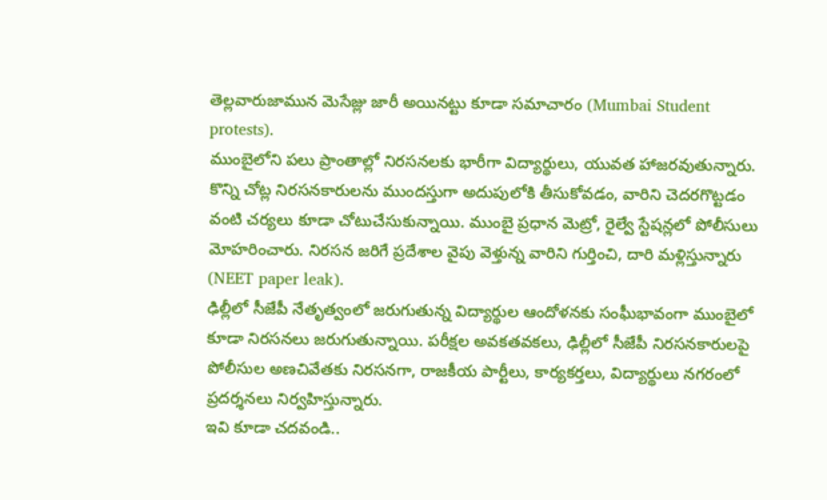తెల్లవారుజామున మెసేజ్లు జారీ అయినట్టు కూడా సమాచారం (Mumbai Student protests).
ముంబైలోని పలు ప్రాంతాల్లో నిరసనలకు భారీగా విద్యార్థులు, యువత హాజరవుతున్నారు. కొన్ని చోట్ల నిరసనకారులను ముందస్తుగా అదుపులోకి తీసుకోవడం, వారిని చెదరగొట్టడం వంటి చర్యలు కూడా చోటుచేసుకున్నాయి. ముంబై ప్రధాన మెట్రో, రైల్వే స్టేషన్లలో పోలీసులు మోహరించారు. నిరసన జరిగే ప్రదేశాల వైపు వెళ్తున్న వారిని గుర్తించి, దారి మళ్లిస్తున్నారు (NEET paper leak).
ఢిల్లీలో సీజేపీ నేతృత్వంలో జరుగుతున్న విద్యార్థుల ఆందోళనకు సంఘీభావంగా ముంబైలో కూడా నిరసనలు జరుగుతున్నాయి. పరీక్షల అవకతవకలు, ఢిల్లీలో సీజేపీ నిరసనకారులపై పోలీసుల అణచివేతకు నిరసనగా, రాజకీయ పార్టీలు, కార్యకర్తలు, విద్యార్థులు నగరంలో ప్రదర్శనలు నిర్వహిస్తున్నారు.
ఇవి కూడా చదవండి..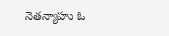నెతన్యాహు ఓ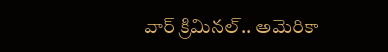వార్ క్రిమినల్.. అమెరికా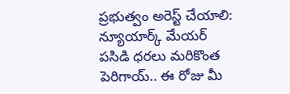ప్రభుత్వం అరెస్ట్ చేయాలి: న్యూయార్క్ మేయర్
పసిడి ధరలు మరికొంత పెరిగాయ్.. ఈ రోజు మీ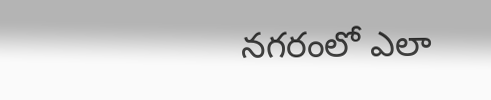నగరంలో ఎలా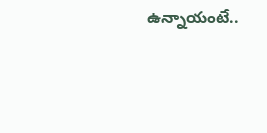ఉన్నాయంటే..